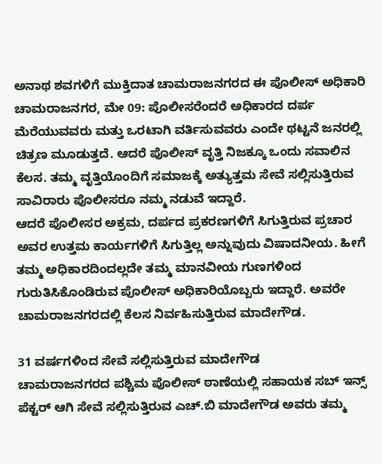ಅನಾಥ ಶವಗಳಿಗೆ ಮುಕ್ತಿದಾತ ಚಾಮರಾಜನಗರದ ಈ ಪೊಲೀಸ್ ಅಧಿಕಾರಿ
ಚಾಮರಾಜನಗರ, ಮೇ 09: ಪೊಲೀಸರೆಂದರೆ ಅಧಿಕಾರದ ದರ್ಪ ಮೆರೆಯುವವರು ಮತ್ತು ಒರಟಾಗಿ ವರ್ತಿಸುವವರು ಎಂದೇ ಥಟ್ಟನೆ ಜನರಲ್ಲಿ ಚಿತ್ರಣ ಮೂಡುತ್ತದೆ. ಆದರೆ ಪೊಲೀಸ್ ವೃತ್ತಿ ನಿಜಕ್ಕೂ ಒಂದು ಸವಾಲಿನ ಕೆಲಸ. ತಮ್ಮ ವೃತ್ತಿಯೊಂದಿಗೆ ಸಮಾಜಕ್ಕೆ ಅತ್ಯುತ್ತಮ ಸೇವೆ ಸಲ್ಲಿಸುತ್ತಿರುವ ಸಾವಿರಾರು ಪೊಲೀಸರೂ ನಮ್ಮ ನಡುವೆ ಇದ್ದಾರೆ.
ಆದರೆ ಪೊಲೀಸರ ಅಕ್ರಮ, ದರ್ಪದ ಪ್ರಕರಣಗಳಿಗೆ ಸಿಗುತ್ತಿರುವ ಪ್ರಚಾರ ಅವರ ಉತ್ತಮ ಕಾರ್ಯಗಳಿಗೆ ಸಿಗುತ್ತಿಲ್ಲ ಅನ್ನುವುದು ವಿಷಾದನೀಯ. ಹೀಗೆ ತಮ್ಮ ಅಧಿಕಾರದಿಂದಲ್ಲದೇ ತಮ್ಮ ಮಾನವೀಯ ಗುಣಗಳಿಂದ ಗುರುತಿಸಿಕೊಂಡಿರುವ ಪೊಲೀಸ್ ಅಧಿಕಾರಿಯೊಬ್ಬರು ಇದ್ದಾರೆ. ಅವರೇ ಚಾಮರಾಜನಗರದಲ್ಲಿ ಕೆಲಸ ನಿರ್ವಹಿಸುತ್ತಿರುವ ಮಾದೇಗೌಡ.

31 ವರ್ಷಗಳಿಂದ ಸೇವೆ ಸಲ್ಲಿಸುತ್ತಿರುವ ಮಾದೇಗೌಡ
ಚಾಮರಾಜನಗರದ ಪಶ್ಚಿಮ ಪೊಲೀಸ್ ಠಾಣೆಯಲ್ಲಿ ಸಹಾಯಕ ಸಬ್ ಇನ್ಸ್ ಪೆಕ್ಟರ್ ಆಗಿ ಸೇವೆ ಸಲ್ಲಿಸುತ್ತಿರುವ ಎಚ್.ಬಿ ಮಾದೇಗೌಡ ಅವರು ತಮ್ಮ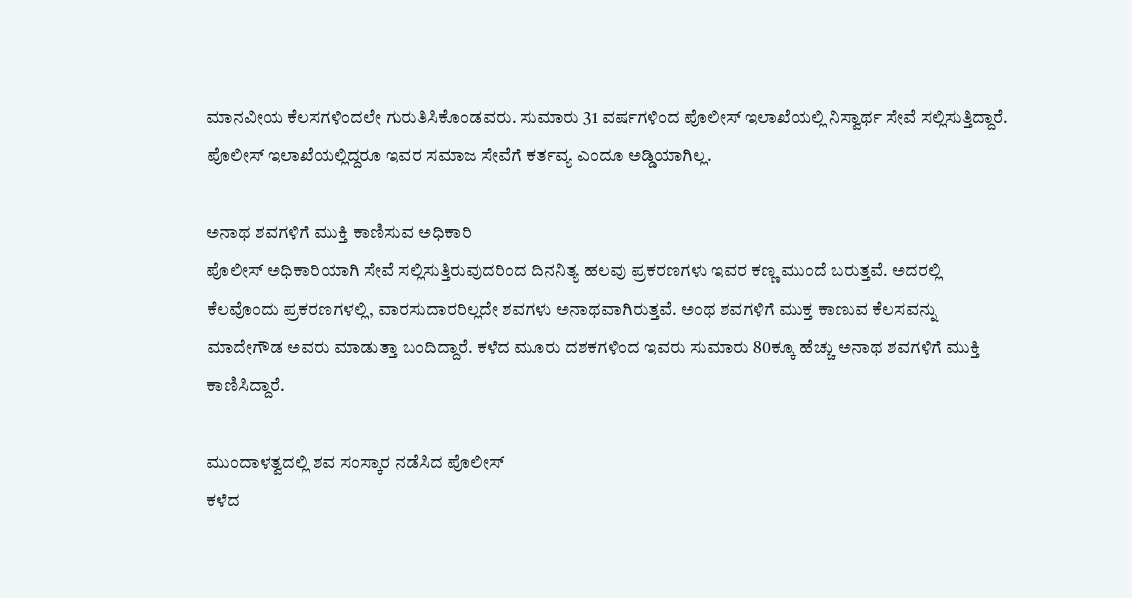ಮಾನವೀಯ ಕೆಲಸಗಳಿಂದಲೇ ಗುರುತಿಸಿಕೊಂಡವರು. ಸುಮಾರು 31 ವರ್ಷಗಳಿಂದ ಪೊಲೀಸ್ ಇಲಾಖೆಯಲ್ಲಿ ನಿಸ್ವಾರ್ಥ ಸೇವೆ ಸಲ್ಲಿಸುತ್ತಿದ್ದಾರೆ. ಪೊಲೀಸ್ ಇಲಾಖೆಯಲ್ಲಿದ್ದರೂ ಇವರ ಸಮಾಜ ಸೇವೆಗೆ ಕರ್ತವ್ಯ ಎಂದೂ ಅಡ್ಡಿಯಾಗಿಲ್ಲ.

ಅನಾಥ ಶವಗಳಿಗೆ ಮುಕ್ತಿ ಕಾಣಿಸುವ ಅಧಿಕಾರಿ
ಪೊಲೀಸ್ ಅಧಿಕಾರಿಯಾಗಿ ಸೇವೆ ಸಲ್ಲಿಸುತ್ತಿರುವುದರಿಂದ ದಿನನಿತ್ಯ ಹಲವು ಪ್ರಕರಣಗಳು ಇವರ ಕಣ್ಣ ಮುಂದೆ ಬರುತ್ತವೆ. ಅದರಲ್ಲಿ ಕೆಲವೊಂದು ಪ್ರಕರಣಗಳಲ್ಲಿ, ವಾರಸುದಾರರಿಲ್ಲದೇ ಶವಗಳು ಅನಾಥವಾಗಿರುತ್ತವೆ. ಅಂಥ ಶವಗಳಿಗೆ ಮುಕ್ತ ಕಾಣುವ ಕೆಲಸವನ್ನು ಮಾದೇಗೌಡ ಅವರು ಮಾಡುತ್ತಾ ಬಂದಿದ್ದಾರೆ. ಕಳೆದ ಮೂರು ದಶಕಗಳಿಂದ ಇವರು ಸುಮಾರು 80ಕ್ಕೂ ಹೆಚ್ಚು ಅನಾಥ ಶವಗಳಿಗೆ ಮುಕ್ತಿ ಕಾಣಿಸಿದ್ದಾರೆ.

ಮುಂದಾಳತ್ವದಲ್ಲಿ ಶವ ಸಂಸ್ಕಾರ ನಡೆಸಿದ ಪೊಲೀಸ್
ಕಳೆದ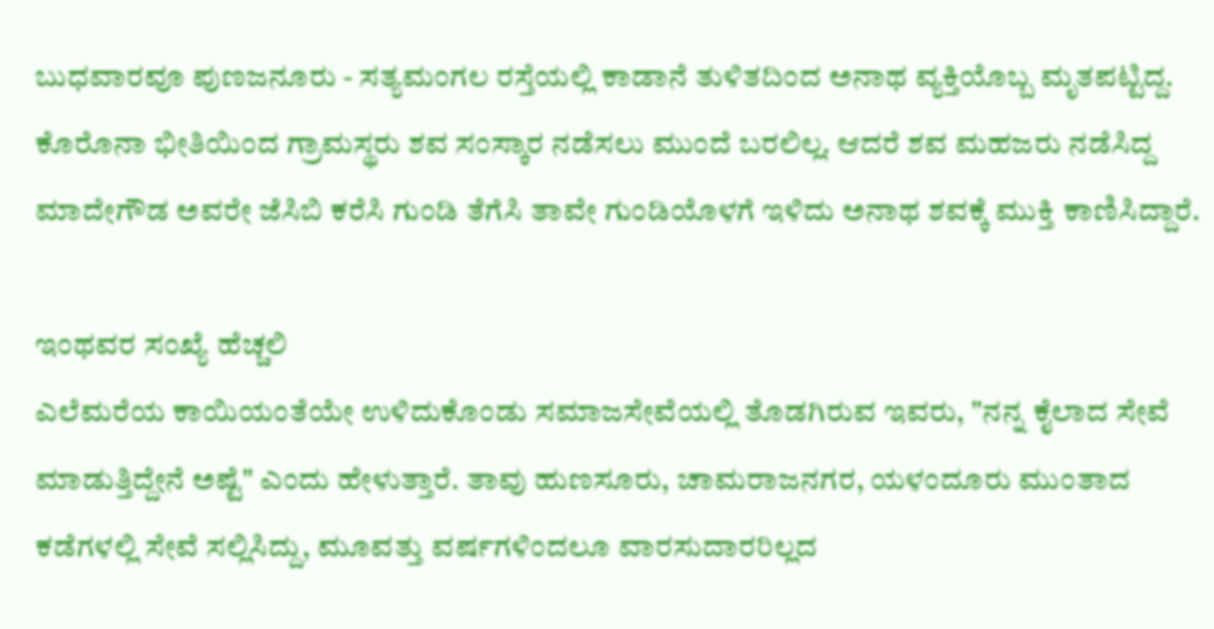ಬುಧವಾರವೂ ಪುಣಜನೂರು - ಸತ್ಯಮಂಗಲ ರಸ್ತೆಯಲ್ಲಿ ಕಾಡಾನೆ ತುಳಿತದಿಂದ ಅನಾಥ ವ್ಯಕ್ತಿಯೊಬ್ಬ ಮೃತಪಟ್ಟಿದ್ದ. ಕೊರೊನಾ ಭೀತಿಯಿಂದ ಗ್ರಾಮಸ್ಥರು ಶವ ಸಂಸ್ಕಾರ ನಡೆಸಲು ಮುಂದೆ ಬರಲಿಲ್ಲ. ಆದರೆ ಶವ ಮಹಜರು ನಡೆಸಿದ್ದ ಮಾದೇಗೌಡ ಅವರೇ ಜೆಸಿಬಿ ಕರೆಸಿ ಗುಂಡಿ ತೆಗೆಸಿ ತಾವೇ ಗುಂಡಿಯೊಳಗೆ ಇಳಿದು ಅನಾಥ ಶವಕ್ಕೆ ಮುಕ್ತಿ ಕಾಣಿಸಿದ್ದಾರೆ.

ಇಂಥವರ ಸಂಖ್ಯೆ ಹೆಚ್ಚಲಿ
ಎಲೆಮರೆಯ ಕಾಯಿಯಂತೆಯೇ ಉಳಿದುಕೊಂಡು ಸಮಾಜಸೇವೆಯಲ್ಲಿ ತೊಡಗಿರುವ ಇವರು, "ನನ್ನ ಕೈಲಾದ ಸೇವೆ ಮಾಡುತ್ತಿದ್ದೇನೆ ಅಷ್ಟೆ" ಎಂದು ಹೇಳುತ್ತಾರೆ. ತಾವು ಹುಣಸೂರು, ಚಾಮರಾಜನಗರ, ಯಳಂದೂರು ಮುಂತಾದ ಕಡೆಗಳಲ್ಲಿ ಸೇವೆ ಸಲ್ಲಿಸಿದ್ದು, ಮೂವತ್ತು ವರ್ಷಗಳಿಂದಲೂ ವಾರಸುದಾರರಿಲ್ಲದ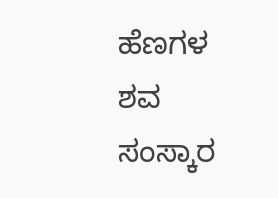ಹೆಣಗಳ ಶವ ಸಂಸ್ಕಾರ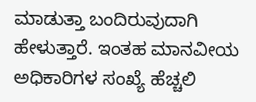ಮಾಡುತ್ತಾ ಬಂದಿರುವುದಾಗಿ ಹೇಳುತ್ತಾರೆ. ಇಂತಹ ಮಾನವೀಯ ಅಧಿಕಾರಿಗಳ ಸಂಖ್ಯೆ ಹೆಚ್ಚಲಿ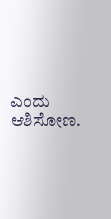ಎಂದು ಆಶಿಸೋಣ.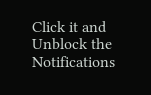Click it and Unblock the Notifications